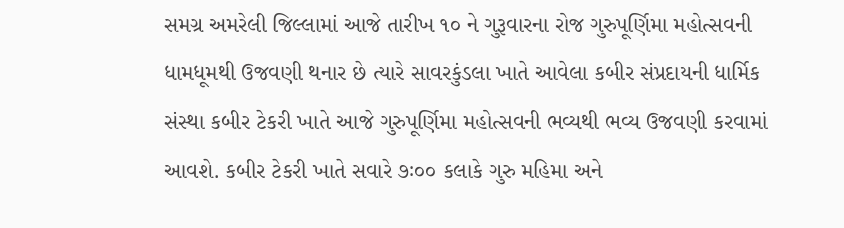સમગ્ર અમરેલી જિલ્લામાં આજે તારીખ ૧૦ ને ગુરૂવારના રોજ ગુરુપૂર્ણિમા મહોત્સવની ધામધૂમથી ઉજવણી થનાર છે ત્યારે સાવરકુંડલા ખાતે આવેલા કબીર સંપ્રદાયની ધાર્મિક સંસ્થા કબીર ટેકરી ખાતે આજે ગુરુપૂર્ણિમા મહોત્સવની ભવ્યથી ભવ્ય ઉજવણી કરવામાં આવશે. કબીર ટેકરી ખાતે સવારે ૭ઃ૦૦ કલાકે ગુરુ મહિમા અને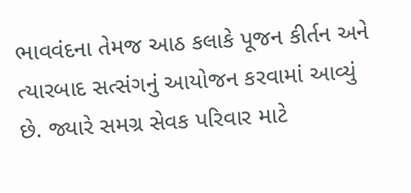ભાવવંદના તેમજ આઠ કલાકે પૂજન કીર્તન અને ત્યારબાદ સત્સંગનું આયોજન કરવામાં આવ્યું છે. જ્યારે સમગ્ર સેવક પરિવાર માટે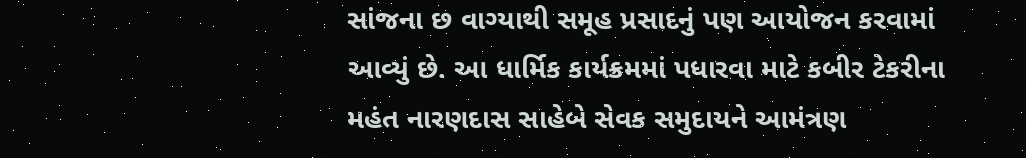સાંજના છ વાગ્યાથી સમૂહ પ્રસાદનું પણ આયોજન કરવામાં આવ્યું છે. આ ધાર્મિક કાર્યક્રમમાં પધારવા માટે કબીર ટેકરીના મહંત નારણદાસ સાહેબે સેવક સમુદાયને આમંત્રણ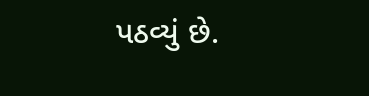પઠવ્યું છે.